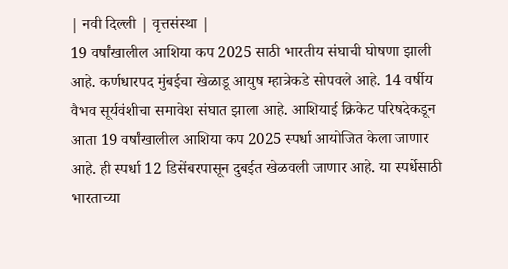| नवी दिल्ली | वृत्तसंस्था |
19 वर्षांखालील आशिया कप 2025 साठी भारतीय संघाची घोषणा झाली आहे. कर्णधारपद मुंबईचा खेळाडू आयुष म्हात्रेकडे सोपवले आहे. 14 वर्षीय वैभव सूर्यवंशीचा समावेश संघात झाला आहे. आशियाई क्रिकेट परिषदेकडून आता 19 वर्षांखालील आशिया कप 2025 स्पर्धा आयोजित केला जाणार आहे. ही स्पर्धा 12 डिसेंबरपासून दुबईत खेळवली जाणार आहे. या स्पर्धेसाठी भारताच्या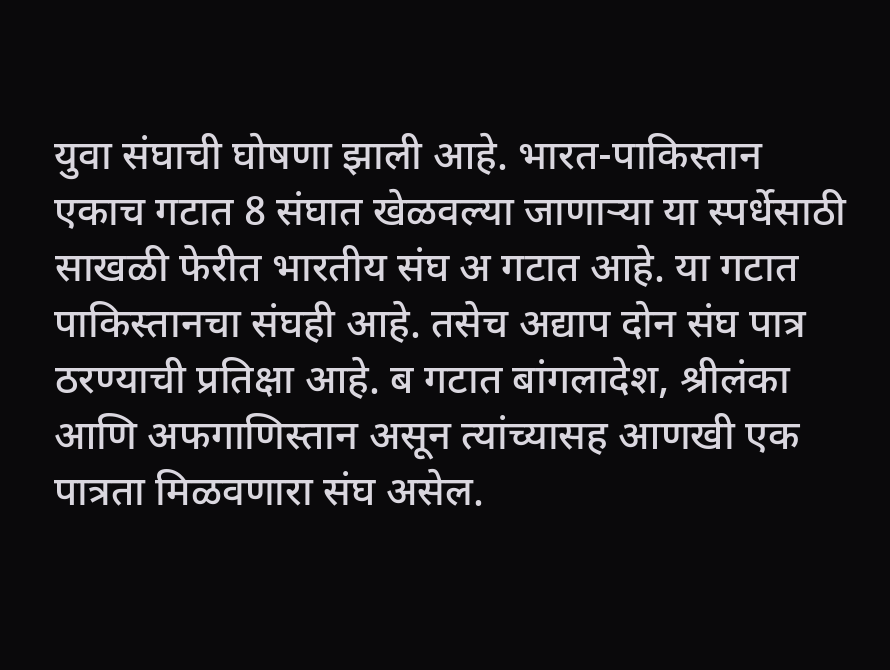युवा संघाची घोषणा झाली आहे. भारत-पाकिस्तान एकाच गटात 8 संघात खेळवल्या जाणाऱ्या या स्पर्धेसाठी साखळी फेरीत भारतीय संघ अ गटात आहे. या गटात पाकिस्तानचा संघही आहे. तसेच अद्याप दोन संघ पात्र ठरण्याची प्रतिक्षा आहे. ब गटात बांगलादेश, श्रीलंका आणि अफगाणिस्तान असून त्यांच्यासह आणखी एक पात्रता मिळवणारा संघ असेल.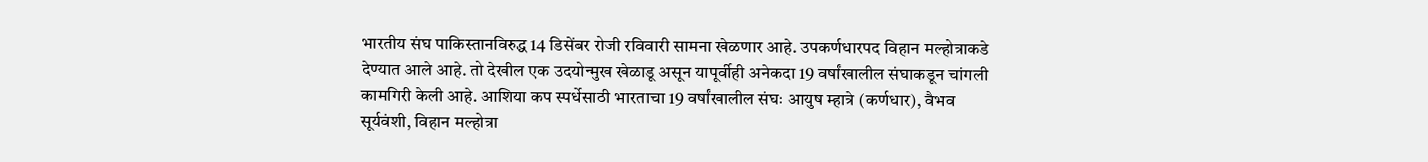भारतीय संघ पाकिस्तानविरुद्ध 14 डिसेंबर रोजी रविवारी सामना खेळणार आहे. उपकर्णधारपद विहान मल्होत्राकडे देण्यात आले आहे. तो देखील एक उदयोन्मुख खेळाडू असून यापूर्वीही अनेकदा 19 वर्षांखालील संघाकडून चांगली कामगिरी केली आहे. आशिया कप स्पर्धेसाठी भारताचा 19 वर्षांखालील संघः आयुष म्हात्रे (कर्णधार), वैभव सूर्यवंशी, विहान मल्होत्रा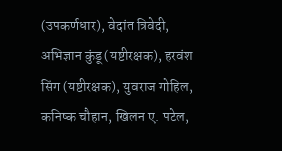(उपकर्णधार), वेदांत त्रिवेदी, अभिज्ञान कुंडू (यष्टीरक्षक), हरवंश सिंग (यष्टीरक्षक), युवराज गोहिल, कनिष्क चौहान, खिलन ए. पटेल,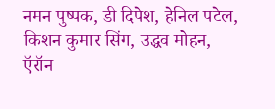नमन पुष्पक, डी दिपेश, हेनिल पटेल, किशन कुमार सिंग, उद्धव मोहन, ऍरॉन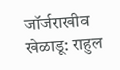जॉर्जराखीव खेळाडू: राहुल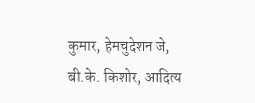कुमार, हेमचुदेशन जे, बी.के. किशोर, आदित्य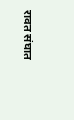रावत संघात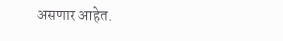असणार आहेत.